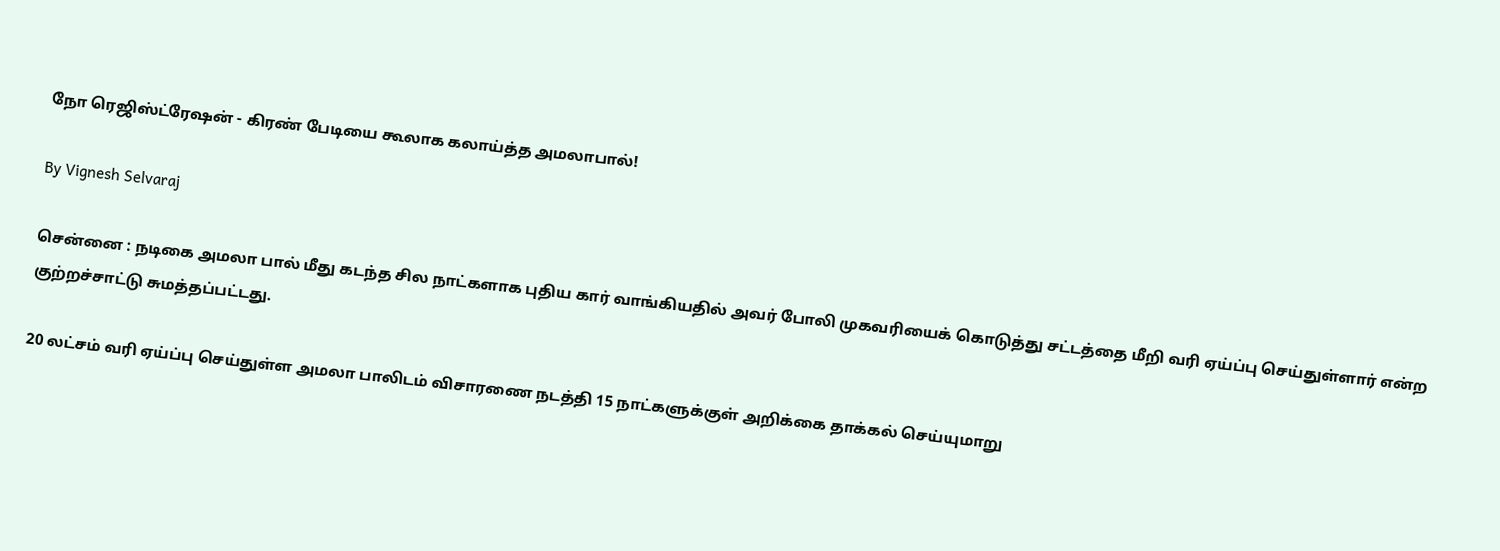நோ ரெஜிஸ்ட்ரேஷன் - கிரண் பேடியை கூலாக கலாய்த்த அமலாபால்!

By Vignesh Selvaraj

சென்னை : நடிகை அமலா பால் மீது கடந்த சில நாட்களாக புதிய கார் வாங்கியதில் அவர் போலி முகவரியைக் கொடுத்து சட்டத்தை மீறி வரி ஏய்ப்பு செய்துள்ளார் என்ற குற்றச்சாட்டு சுமத்தப்பட்டது.

20 லட்சம் வரி ஏய்ப்பு செய்துள்ள அமலா பாலிடம் விசாரணை நடத்தி 15 நாட்களுக்குள் அறிக்கை தாக்கல் செய்யுமாறு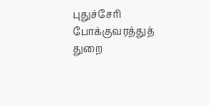புதுச்சேரி போக்குவரத்துத் துறை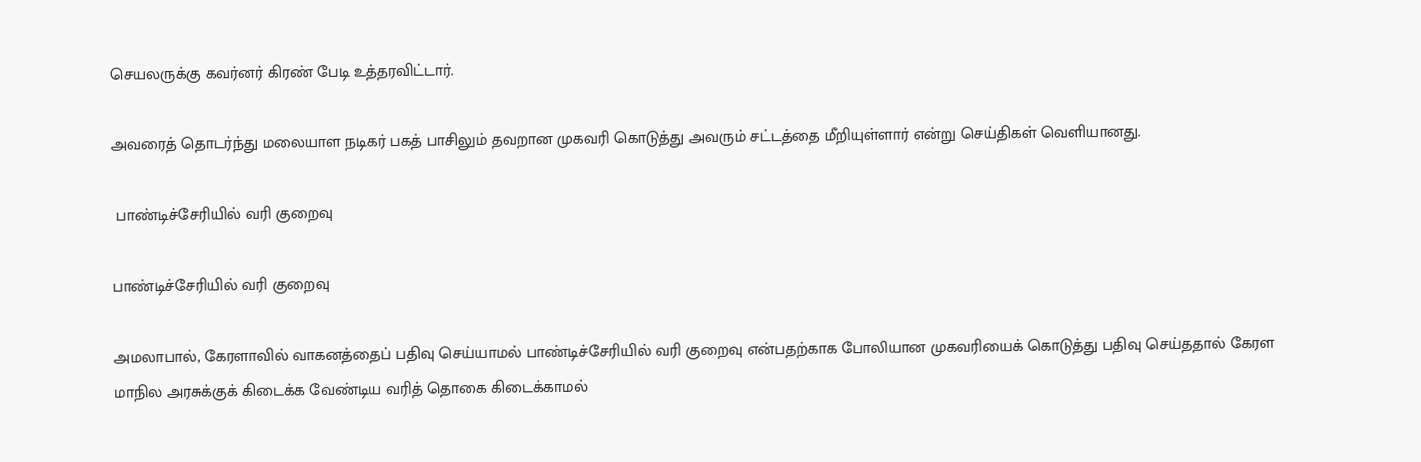செயலருக்கு கவர்னர் கிரண் பேடி உத்தரவிட்டார்.

அவரைத் தொடர்ந்து மலையாள நடிகர் பகத் பாசிலும் தவறான முகவரி கொடுத்து அவரும் சட்டத்தை மீறியுள்ளார் என்று செய்திகள் வெளியானது.

 பாண்டிச்சேரியில் வரி குறைவு

பாண்டிச்சேரியில் வரி குறைவு

அமலாபால், கேரளாவில் வாகனத்தைப் பதிவு செய்யாமல் பாண்டிச்சேரியில் வரி குறைவு என்பதற்காக போலியான முகவரியைக் கொடுத்து பதிவு செய்ததால் கேரள மாநில அரசுக்குக் கிடைக்க வேண்டிய வரித் தொகை கிடைக்காமல்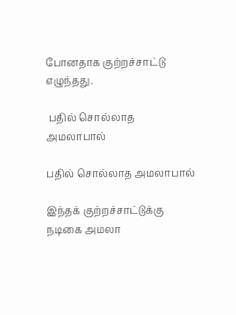போனதாக குற்றச்சாட்டு எழுந்தது.

 பதில் சொல்லாத அமலாபால்

பதில் சொல்லாத அமலாபால்

இந்தக் குற்றச்சாட்டுக்கு நடிகை அமலா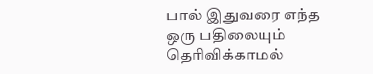பால் இதுவரை எந்த ஒரு பதிலையும் தெரிவிக்காமல்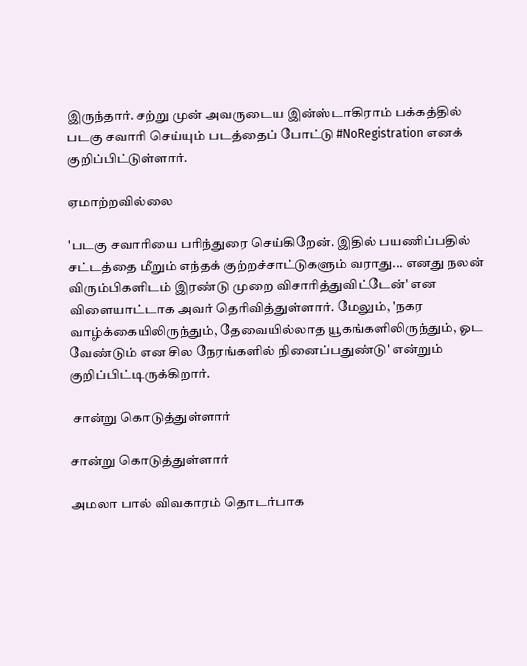இருந்தார். சற்று முன் அவருடைய இன்ஸ்டாகிராம் பக்கத்தில் படகு சவாரி செய்யும் படத்தைப் போட்டு #NoRegistration எனக் குறிப்பிட்டுள்ளார்.

ஏமாற்றவில்லை

'படகு சவாரியை பரிந்துரை செய்கிறேன். இதில் பயணிப்பதில் சட்டத்தை மீறும் எந்தக் குற்றச்சாட்டுகளும் வராது... எனது நலன் விரும்பிகளிடம் இரண்டு முறை விசாரித்துவிட்டேன்' என விளையாட்டாக அவர் தெரிவித்துள்ளார். மேலும், 'நகர வாழ்க்கையிலிருந்தும், தேவையில்லாத யூகங்களிலிருந்தும், ஓட வேண்டும் என சில நேரங்களில் நினைப்பதுண்டு' என்றும் குறிப்பிட்டிருக்கிறார்.

 சான்று கொடுத்துள்ளார்

சான்று கொடுத்துள்ளார்

அமலா பால் விவகாரம் தொடர்பாக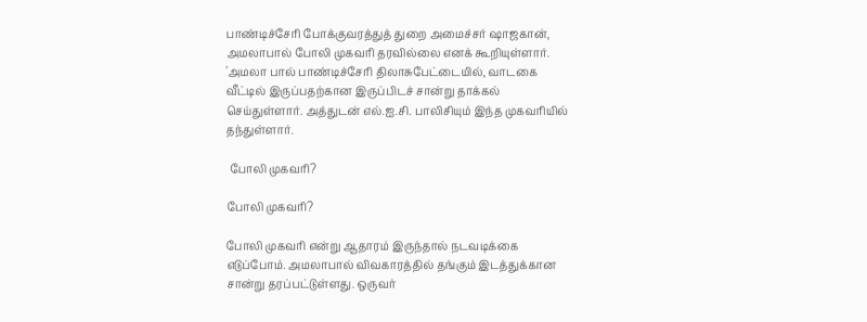பாண்டிச்சேரி போக்குவரத்துத் துறை அமைச்சர் ஷாஜகான், அமலாபால் போலி முகவரி தரவில்லை எனக் கூறியுள்ளார். 'அமலா பால் பாண்டிச்சேரி திலாசுபேட்டையில், வாடகை வீட்டில் இருப்பதற்கான இருப்பிடச் சான்று தாக்கல் செய்துள்ளார். அத்துடன் எல்.ஐ.சி. பாலிசியும் இந்த முகவரியில் தந்துள்ளார்.

 போலி முகவரி?

போலி முகவரி?

போலி முகவரி என்று ஆதாரம் இருந்தால் நடவடிக்கை எடுப்போம். அமலாபால் விவகாரத்தில் தங்கும் இடத்துக்கான சான்று தரப்பட்டுள்ளது. ஒருவர்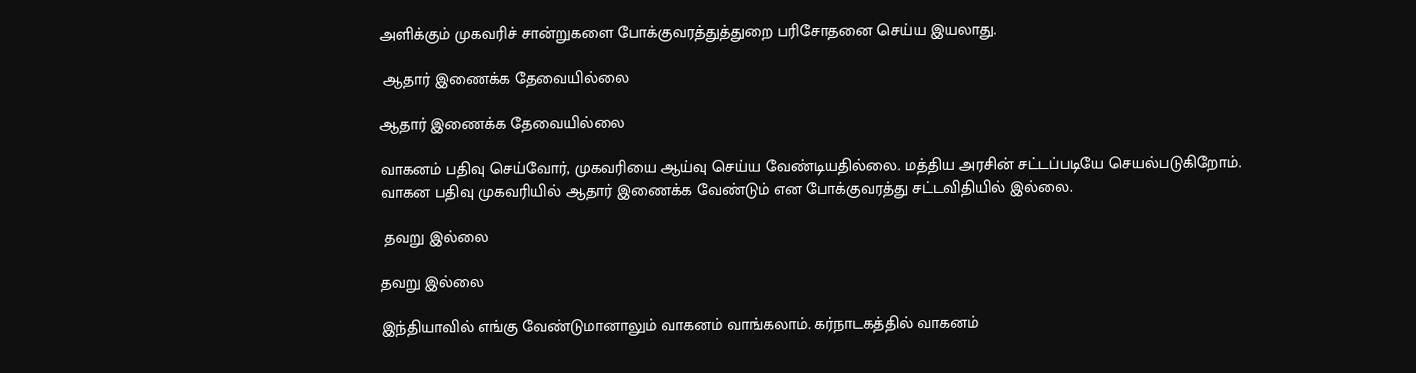அளிக்கும் முகவரிச் சான்றுகளை போக்குவரத்துத்துறை பரிசோதனை செய்ய இயலாது.

 ஆதார் இணைக்க தேவையில்லை

ஆதார் இணைக்க தேவையில்லை

வாகனம் பதிவு செய்வோர், முகவரியை ஆய்வு செய்ய வேண்டியதில்லை. மத்திய அரசின் சட்டப்படியே செயல்படுகிறோம். வாகன பதிவு முகவரியில் ஆதார் இணைக்க வேண்டும் என போக்குவரத்து சட்டவிதியில் இல்லை.

 தவறு இல்லை

தவறு இல்லை

இந்தியாவில் எங்கு வேண்டுமானாலும் வாகனம் வாங்கலாம். கர்நாடகத்தில் வாகனம்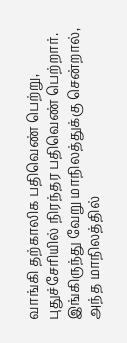வாங்கி தற்காலிக பதிவெண் பெற்று, புதுச்சேரியில் நிரந்தர பதிவெண் பெற்றார். இங்கிருந்து வேறு மாநிலத்துக்கு சென்றால், அந்த மாநிலத்தில்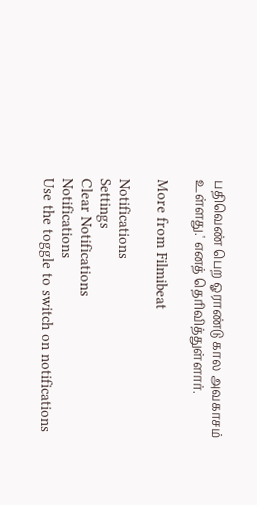பதிவெண் பெற ஓராண்டு கால அவகாசம் உள்ளது.' எனத் தெரிவித்துள்ளார்.

More from Filmibeat

Notifications
Settings
Clear Notifications
Notifications
Use the toggle to switch on notifications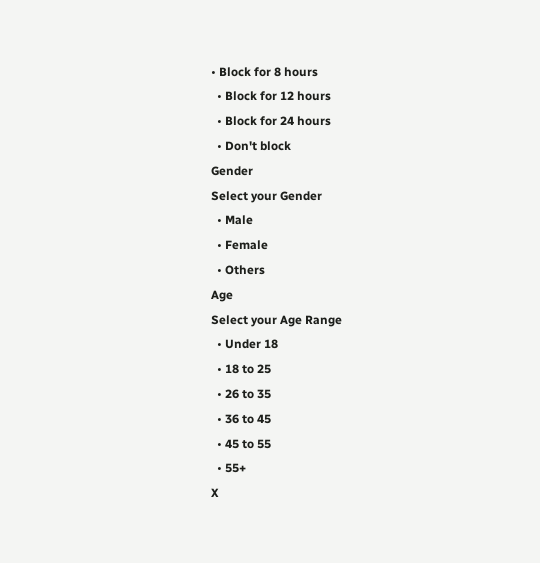• Block for 8 hours
  • Block for 12 hours
  • Block for 24 hours
  • Don't block
Gender
Select your Gender
  • Male
  • Female
  • Others
Age
Select your Age Range
  • Under 18
  • 18 to 25
  • 26 to 35
  • 36 to 45
  • 45 to 55
  • 55+
X